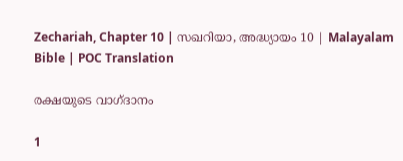Zechariah, Chapter 10 | സഖറിയാ, അദ്ധ്യായം 10 | Malayalam Bible | POC Translation

രക്ഷയുടെ വാഗ്ദാനം

1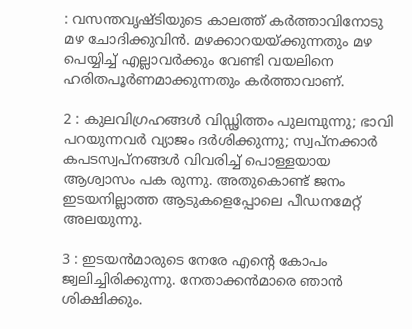: വസന്തവൃഷ്ടിയുടെ കാലത്ത് കര്‍ത്താവിനോടു മഴ ചോദിക്കുവിന്‍. മഴക്കാറയയ്ക്കുന്നതും മഴ പെയ്യിച്ച് എല്ലാവര്‍ക്കും വേണ്ടി വയലിനെ ഹരിതപൂര്‍ണമാക്കുന്നതും കര്‍ത്താവാണ്.

2 : കുലവിഗ്രഹങ്ങള്‍ വിഡ്ഢിത്തം പുലമ്പുന്നു; ഭാവി പറയുന്നവര്‍ വ്യാജം ദര്‍ശിക്കുന്നു; സ്വപ്നക്കാര്‍ കപടസ്വപ്നങ്ങള്‍ വിവരിച്ച് പൊള്ളയായ ആശ്വാസം പക രുന്നു. അതുകൊണ്ട് ജനം ഇടയനില്ലാത്ത ആടുകളെപ്പോലെ പീഡനമേറ്റ് അലയുന്നു.

3 : ഇടയന്‍മാരുടെ നേരേ എന്റെ കോപം ജ്വലിച്ചിരിക്കുന്നു. നേതാക്കന്‍മാരെ ഞാന്‍ ശിക്ഷിക്കും.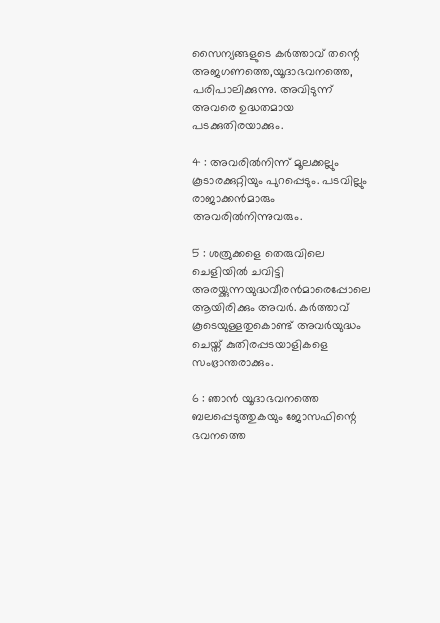സൈന്യങ്ങളുടെ കര്‍ത്താവ് തന്റെ അജഗണത്തെ,യൂദാഭവനത്തെ, പരിപാലിക്കുന്നു. അവിടുന്ന് അവരെ ഉദ്ധതമായ പടക്കുതിരയാക്കും.

4 : അവരില്‍നിന്ന് മൂലക്കല്ലും കൂടാരക്കുറ്റിയും പുറപ്പെടും. പടവില്ലും രാജാക്കന്‍മാരും അവരില്‍നിന്നുവരും.

5 : ശത്രുക്കളെ തെരുവിലെ ചെളിയില്‍ ചവിട്ടി അരയ്ക്കുന്നയുദ്ധവീരന്‍മാരെപ്പോലെ ആയിരിക്കും അവര്‍. കര്‍ത്താവ് കൂടെയുള്ളതുകൊണ്ട് അവര്‍യുദ്ധം ചെയ്ത് കുതിരപ്പടയാളികളെ സംഭ്രാന്തരാക്കും.

6 : ഞാന്‍ യൂദാഭവനത്തെ ബലപ്പെടുത്തുകയും ജോസഫിന്റെ ഭവനത്തെ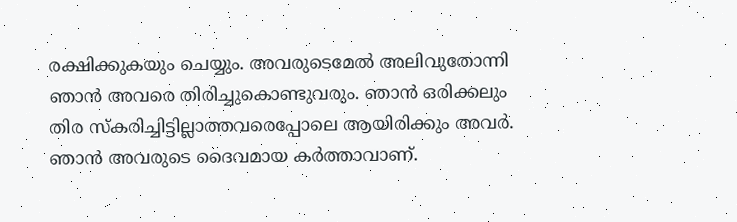രക്ഷിക്കുകയും ചെയ്യും. അവരുടെമേല്‍ അലിവുതോന്നി ഞാന്‍ അവരെ തിരിച്ചുകൊണ്ടുവരും. ഞാന്‍ ഒരിക്കലും തിര സ്‌കരിച്ചിട്ടില്ലാത്തവരെപ്പോലെ ആയിരിക്കും അവര്‍. ഞാന്‍ അവരുടെ ദൈവമായ കര്‍ത്താവാണ്.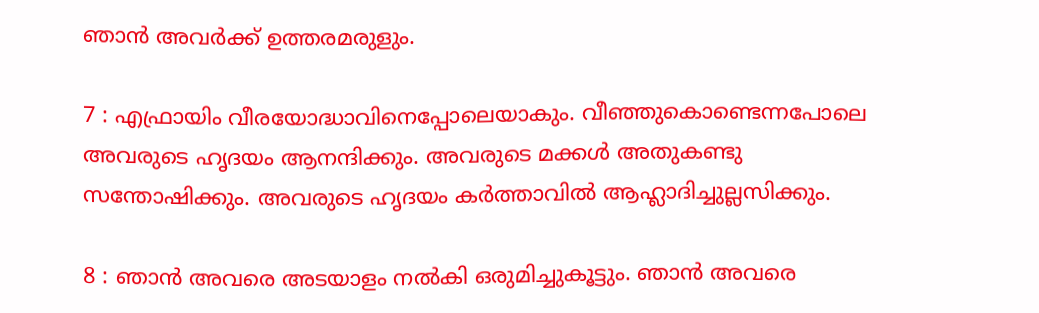ഞാന്‍ അവര്‍ക്ക് ഉത്തരമരുളും.

7 : എഫ്രായിം വീരയോദ്ധാവിനെപ്പോലെയാകും. വീഞ്ഞുകൊണ്ടെന്നപോലെ അവരുടെ ഹൃദയം ആനന്ദിക്കും. അവരുടെ മക്കള്‍ അതുകണ്ടു സന്തോഷിക്കും. അവരുടെ ഹൃദയം കര്‍ത്താവില്‍ ആഹ്ലാദിച്ചുല്ലസിക്കും.

8 : ഞാന്‍ അവരെ അടയാളം നല്‍കി ഒരുമിച്ചുകൂട്ടും. ഞാന്‍ അവരെ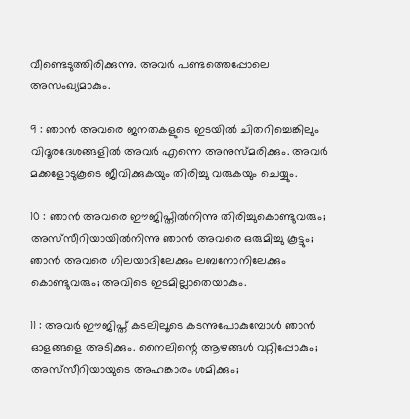വീണ്ടെടുത്തിരിക്കുന്നു. അവര്‍ പണ്ടത്തെപ്പോലെ അസംഖ്യമാകും.

9 : ഞാന്‍ അവരെ ജനതകളുടെ ഇടയില്‍ ചിതറിച്ചെങ്കിലും വിദൂരദേശങ്ങളില്‍ അവര്‍ എന്നെ അനുസ്മരിക്കും. അവര്‍ മക്കളോടുകൂടെ ജീവിക്കുകയും തിരിച്ചു വരുകയും ചെയ്യും.

10 : ഞാന്‍ അവരെ ഈജിപ്തില്‍നിന്നു തിരിച്ചുകൊണ്ടുവരും; അസ്‌സീറിയായില്‍നിന്നു ഞാന്‍ അവരെ ഒരുമിച്ചു കൂട്ടും; ഞാന്‍ അവരെ ഗിലയാദിലേക്കും ലബനോനിലേക്കും കൊണ്ടുവരും; അവിടെ ഇടമില്ലാതെയാകും.

11 : അവര്‍ ഈജിപ്ത് കടലിലൂടെ കടന്നുപോകുമ്പോള്‍ ഞാന്‍ ഓളങ്ങളെ അടിക്കും. നൈലിന്റെ ആഴങ്ങള്‍ വറ്റിപ്പോകും; അസ്‌സീറിയായുടെ അഹങ്കാരം ശമിക്കും;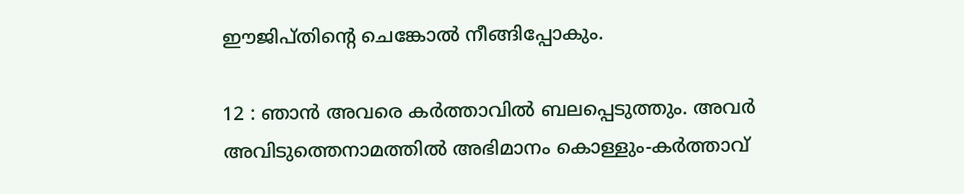ഈജിപ്തിന്റെ ചെങ്കോല്‍ നീങ്ങിപ്പോകും.

12 : ഞാന്‍ അവരെ കര്‍ത്താവില്‍ ബലപ്പെടുത്തും. അവര്‍ അവിടുത്തെനാമത്തില്‍ അഭിമാനം കൊള്ളും-കര്‍ത്താവ്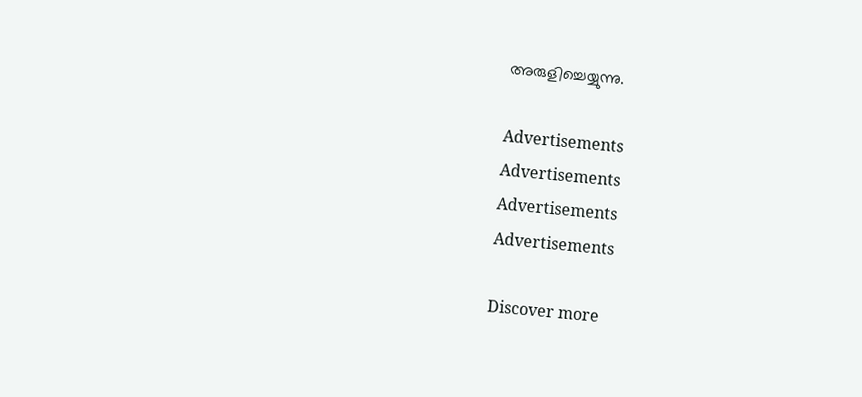അരുളിച്ചെയ്യുന്നു.

Advertisements
Advertisements
Advertisements
Advertisements

Discover more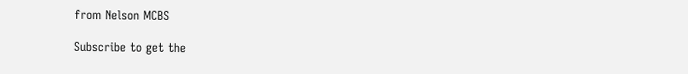from Nelson MCBS

Subscribe to get the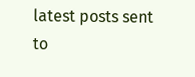latest posts sent to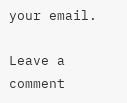your email.

Leave a comment